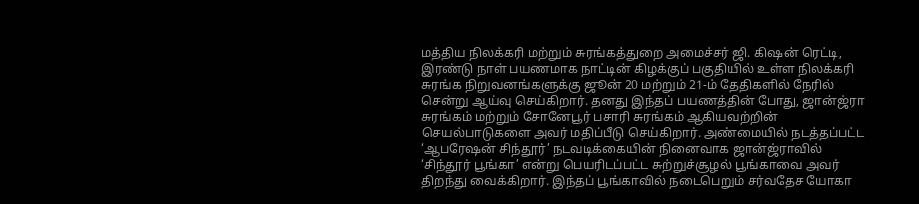மத்திய நிலக்கரி மற்றும் சுரங்கத்துறை அமைச்சர் ஜி. கிஷன் ரெட்டி, இரண்டு நாள் பயணமாக நாட்டின் கிழக்குப் பகுதியில் உள்ள நிலக்கரி சுரங்க நிறுவனங்களுக்கு ஜூன் 20 மற்றும் 21-ம் தேதிகளில் நேரில் சென்று ஆய்வு செய்கிறார். தனது இந்தப் பயணத்தின் போது, ஜான்ஜ்ரா சுரங்கம் மற்றும் சோனேபூர் பசாரி சுரங்கம் ஆகியவற்றின் செயல்பாடுகளை அவர் மதிப்பீடு செய்கிறார். அண்மையில் நடத்தப்பட்ட ‘ஆபரேஷன் சிந்தூர்’ நடவடிக்கையின் நினைவாக ஜான்ஜ்ராவில் ‘சிந்தூர் பூங்கா’ என்று பெயரிடப்பட்ட சுற்றுச்சூழல் பூங்காவை அவர் திறந்து வைக்கிறார். இந்தப் பூங்காவில் நடைபெறும் சர்வதேச யோகா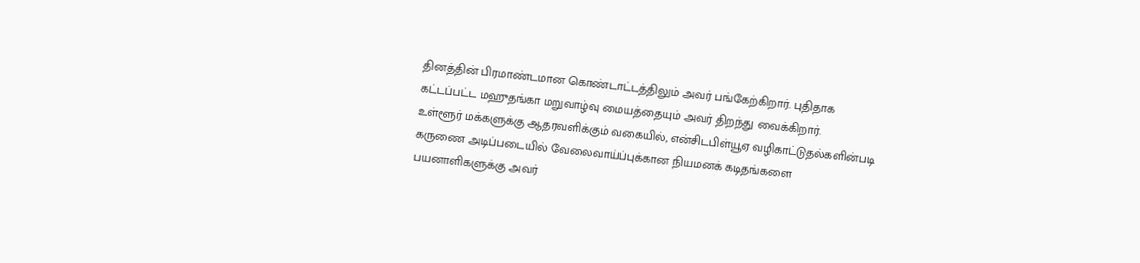தினத்தின் பிரமாண்டமான கொண்டாட்டத்திலும் அவர் பங்கேற்கிறார். புதிதாக கட்டப்பட்ட மஹுதங்கா மறுவாழ்வு மையத்தையும் அவர் திறந்து வைக்கிறார்.
உள்ளூர் மக்களுக்கு ஆதரவளிக்கும் வகையில், என்சிடபிள்யூஏ வழிகாட்டுதல்களின்படி கருணை அடிப்படையில் வேலைவாய்ப்புக்கான நியமனக் கடிதங்களை பயனாளிகளுக்கு அவர்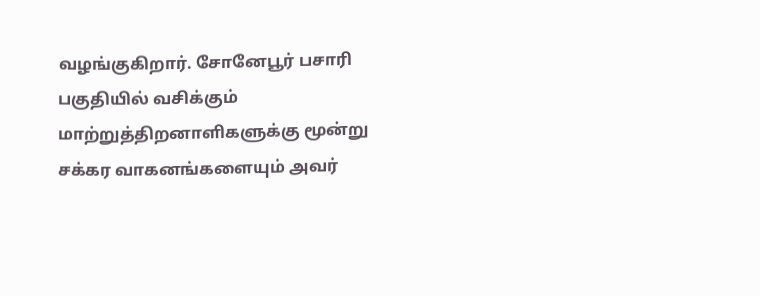வழங்குகிறார். சோனேபூர் பசாரி பகுதியில் வசிக்கும் மாற்றுத்திறனாளிகளுக்கு மூன்று சக்கர வாகனங்களையும் அவர்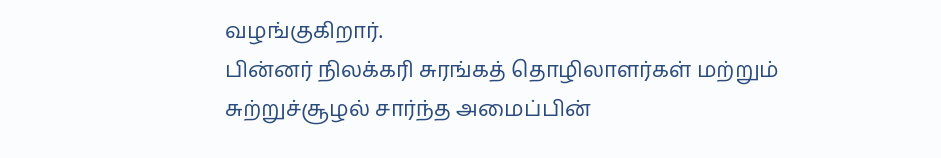வழங்குகிறார்.
பின்னர் நிலக்கரி சுரங்கத் தொழிலாளர்கள் மற்றும் சுற்றுச்சூழல் சார்ந்த அமைப்பின்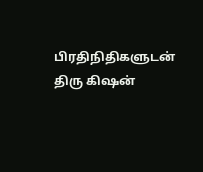பிரதிநிதிகளுடன் திரு கிஷன்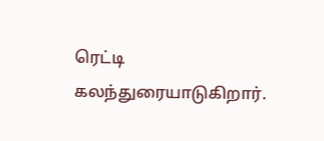ரெட்டி கலந்துரையாடுகிறார்.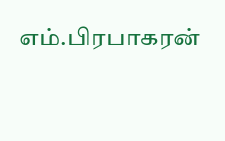எம்.பிரபாகரன்